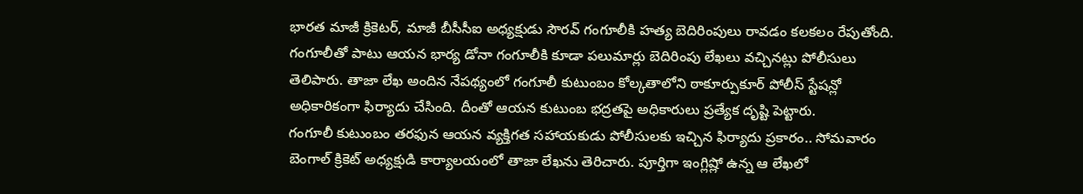భారత మాజీ క్రికెటర్, మాజీ బీసీసీఐ అధ్యక్షుడు సౌరవ్ గంగూలీకి హత్య బెదిరింపులు రావడం కలకలం రేపుతోంది. గంగూలీతో పాటు ఆయన భార్య డోనా గంగూలీకి కూడా పలుమార్లు బెదిరింపు లేఖలు వచ్చినట్లు పోలీసులు తెలిపారు. తాజా లేఖ అందిన నేపథ్యంలో గంగూలీ కుటుంబం కోల్కతాలోని ఠాకూర్పుకూర్ పోలీస్ స్టేషన్లో అధికారికంగా ఫిర్యాదు చేసింది. దీంతో ఆయన కుటుంబ భద్రతపై అధికారులు ప్రత్యేక దృష్టి పెట్టారు.
గంగూలీ కుటుంబం తరఫున ఆయన వ్యక్తిగత సహాయకుడు పోలీసులకు ఇచ్చిన ఫిర్యాదు ప్రకారం.. సోమవారం బెంగాల్ క్రికెట్ అధ్యక్షుడి కార్యాలయంలో తాజా లేఖను తెరిచారు. పూర్తిగా ఇంగ్లిష్లో ఉన్న ఆ లేఖలో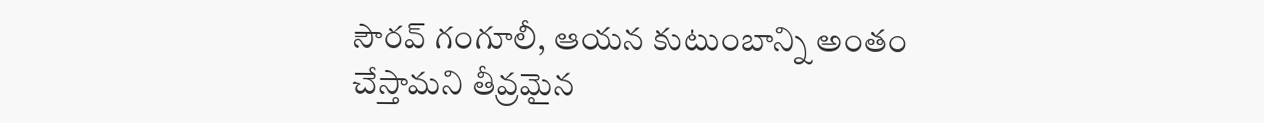సౌరవ్ గంగూలీ, ఆయన కుటుంబాన్ని అంతం చేస్తామని తీవ్రమైన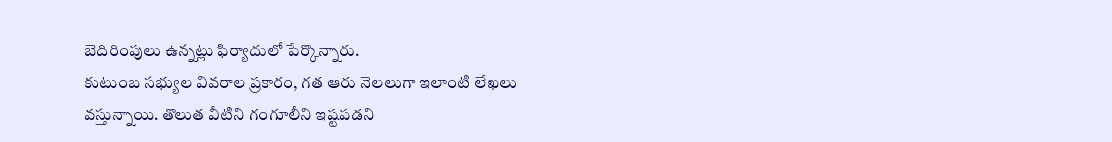బెదిరింపులు ఉన్నట్లు ఫిర్యాదులో పేర్కొన్నారు.
కుటుంబ సభ్యుల వివరాల ప్రకారం, గత ఆరు నెలలుగా ఇలాంటి లేఖలు వస్తున్నాయి. తొలుత వీటిని గంగూలీని ఇష్టపడని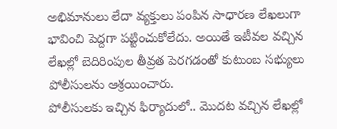అభిమానులు లేదా వ్యక్తులు పంపిన సాధారణ లేఖలుగా భావించి పెద్దగా పట్టించుకోలేదు. అయితే ఇటీవల వచ్చిన లేఖల్లో బెదిరింపుల తీవ్రత పెరగడంతో కుటుంబ సభ్యులు పోలీసులను ఆశ్రయించారు.
పోలీసులకు ఇచ్చిన ఫిర్యాదులో.. మొదట వచ్చిన లేఖల్లో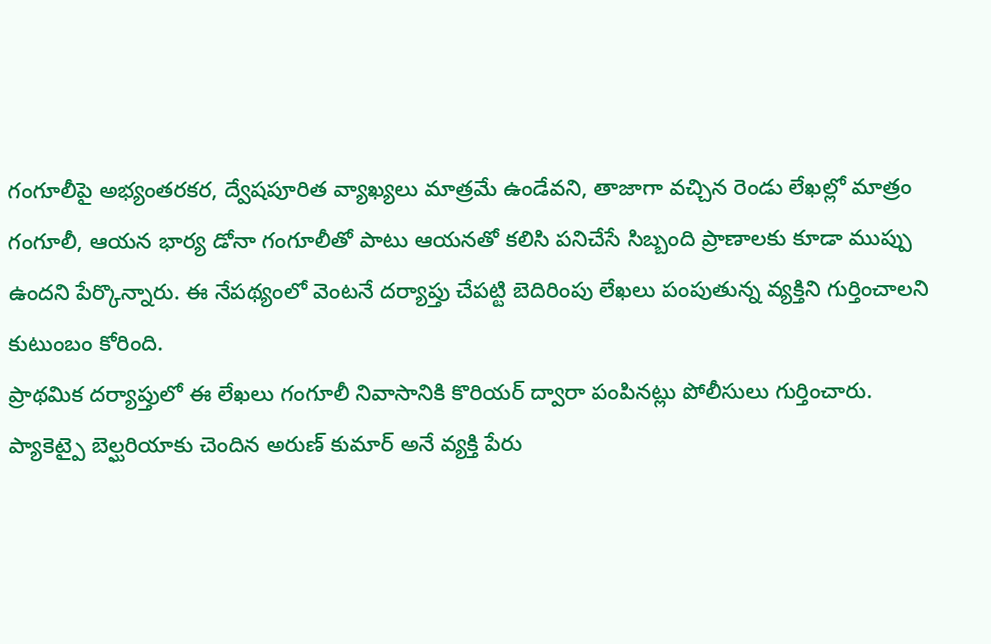గంగూలీపై అభ్యంతరకర, ద్వేషపూరిత వ్యాఖ్యలు మాత్రమే ఉండేవని, తాజాగా వచ్చిన రెండు లేఖల్లో మాత్రం గంగూలీ, ఆయన భార్య డోనా గంగూలీతో పాటు ఆయనతో కలిసి పనిచేసే సిబ్బంది ప్రాణాలకు కూడా ముప్పు ఉందని పేర్కొన్నారు. ఈ నేపథ్యంలో వెంటనే దర్యాప్తు చేపట్టి బెదిరింపు లేఖలు పంపుతున్న వ్యక్తిని గుర్తించాలని కుటుంబం కోరింది.
ప్రాథమిక దర్యాప్తులో ఈ లేఖలు గంగూలీ నివాసానికి కొరియర్ ద్వారా పంపినట్లు పోలీసులు గుర్తించారు. ప్యాకెట్పై బెల్ఘరియాకు చెందిన అరుణ్ కుమార్ అనే వ్యక్తి పేరు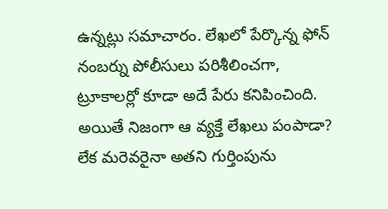ఉన్నట్లు సమాచారం. లేఖలో పేర్కొన్న ఫోన్ నంబర్ను పోలీసులు పరిశీలించగా, ట్రూకాలర్లో కూడా అదే పేరు కనిపించింది. అయితే నిజంగా ఆ వ్యక్తే లేఖలు పంపాడా? లేక మరెవరైనా అతని గుర్తింపును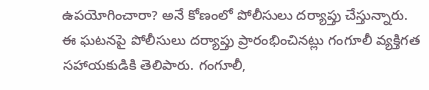ఉపయోగించారా? అనే కోణంలో పోలీసులు దర్యాప్తు చేస్తున్నారు.
ఈ ఘటనపై పోలీసులు దర్యాప్తు ప్రారంభించినట్లు గంగూలీ వ్యక్తిగత సహాయకుడికి తెలిపారు. గంగూలీ,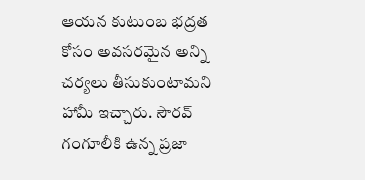ఆయన కుటుంబ భద్రత కోసం అవసరమైన అన్ని చర్యలు తీసుకుంటామని హామీ ఇచ్చారు. సౌరవ్ గంగూలీకి ఉన్న ప్రజా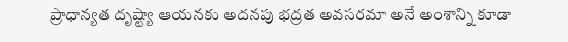ప్రాధాన్యత దృష్ట్యా ఆయనకు అదనపు భద్రత అవసరమా అనే అంశాన్ని కూడా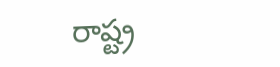రాష్ట్ర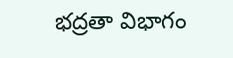భద్రతా విభాగం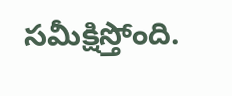సమీక్షిస్తోంది.